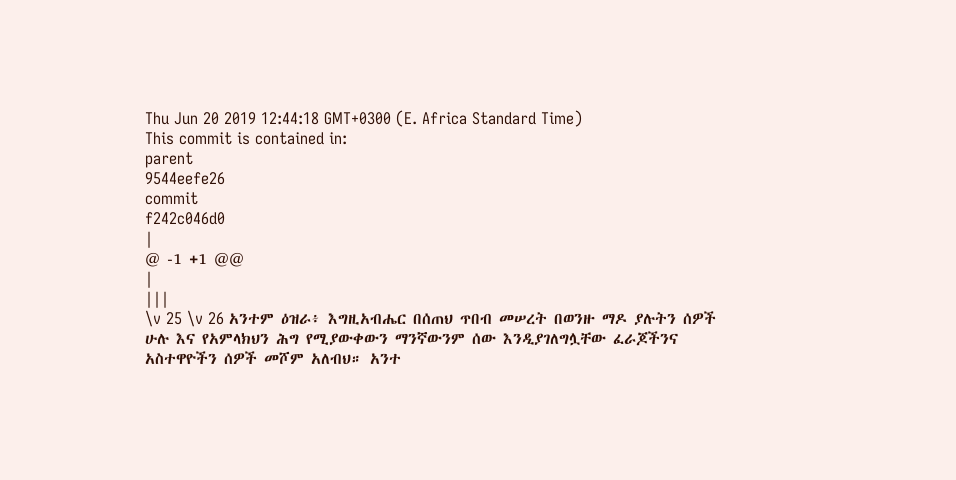Thu Jun 20 2019 12:44:18 GMT+0300 (E. Africa Standard Time)
This commit is contained in:
parent
9544eefe26
commit
f242c046d0
|
@ -1 +1 @@
|
|||
\v 25 \v 26 አንተም ዕዝራ፥ እግዚአብሔር በሰጠህ ጥበብ መሠረት በወንዙ ማዶ ያሉትን ሰዎች ሁሉ እና የአምላክህን ሕግ የሚያውቀውን ማንኛውንም ሰው እንዲያገለግሏቸው ፈራጆችንና አስተዋዮችን ሰዎች መሾም አለብህ። አንተ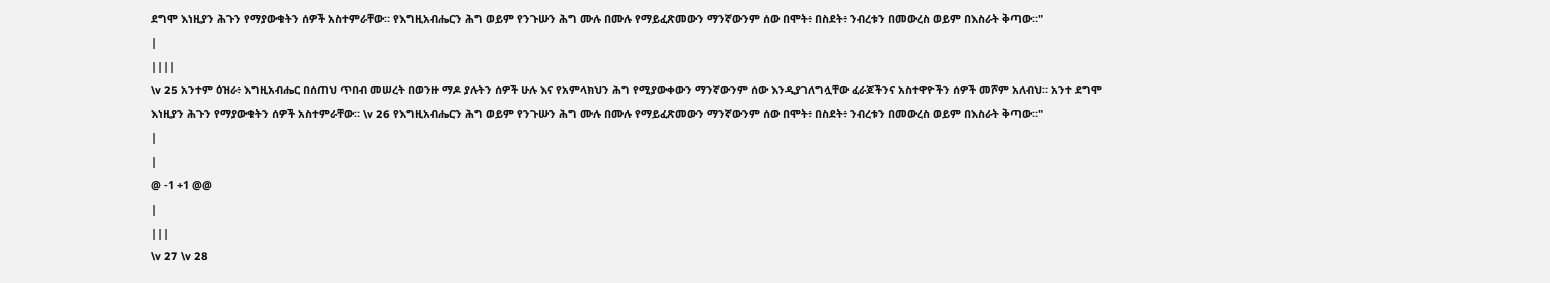ደግሞ እነዚያን ሕጉን የማያውቁትን ሰዎች አስተምራቸው። የእግዚአብሔርን ሕግ ወይም የንጉሡን ሕግ ሙሉ በሙሉ የማይፈጽመውን ማንኛውንም ሰው በሞት፥ በስደት፥ ንብረቱን በመውረስ ወይም በእስራት ቅጣው።"
|
||||
\v 25 አንተም ዕዝራ፥ እግዚአብሔር በሰጠህ ጥበብ መሠረት በወንዙ ማዶ ያሉትን ሰዎች ሁሉ እና የአምላክህን ሕግ የሚያውቀውን ማንኛውንም ሰው እንዲያገለግሏቸው ፈራጆችንና አስተዋዮችን ሰዎች መሾም አለብህ። አንተ ደግሞ እነዚያን ሕጉን የማያውቁትን ሰዎች አስተምራቸው። \v 26 የእግዚአብሔርን ሕግ ወይም የንጉሡን ሕግ ሙሉ በሙሉ የማይፈጽመውን ማንኛውንም ሰው በሞት፥ በስደት፥ ንብረቱን በመውረስ ወይም በእስራት ቅጣው።"
|
|
@ -1 +1 @@
|
|||
\v 27 \v 28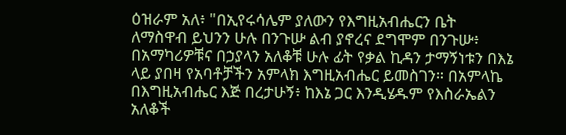ዕዝራም አለ፥ "በኢየሩሳሌም ያለውን የእግዚአብሔርን ቤት ለማስዋብ ይህንን ሁሉ በንጉሡ ልብ ያኖረና ደግሞም በንጉሡ፥ በአማካሪዎቹና በኃያላን አለቆቹ ሁሉ ፊት የቃል ኪዳን ታማኝነቱን በእኔ ላይ ያበዛ የአባቶቻችን አምላክ እግዚአብሔር ይመስገን። በአምላኬ በእግዚአብሔር እጅ በረታሁኝ፥ ከእኔ ጋር እንዲሄዱም የእስራኤልን አለቆች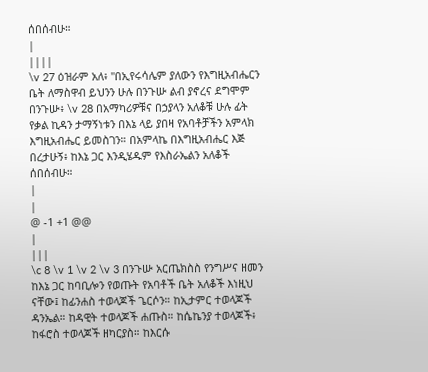ሰበሰብሁ።
|
||||
\v 27 ዕዝራም አለ፥ "በኢየሩሳሌም ያለውን የእግዚአብሔርን ቤት ለማስዋብ ይህንን ሁሉ በንጉሡ ልብ ያኖረና ደግሞም በንጉሡ፥ \v 28 በአማካሪዎቹና በኃያላን አለቆቹ ሁሉ ፊት የቃል ኪዳን ታማኝነቱን በእኔ ላይ ያበዛ የአባቶቻችን አምላክ እግዚአብሔር ይመስገን። በአምላኬ በእግዚአብሔር እጅ በረታሁኝ፥ ከእኔ ጋር እንዲሄዱም የእስራኤልን አለቆች ሰበሰብሁ።
|
|
@ -1 +1 @@
|
|||
\c 8 \v 1 \v 2 \v 3 በንጉሡ አርጤክስስ የንግሥና ዘመን ከእኔ ጋር ከባቢሎን የወጡት የአባቶች ቤት አለቆች እነዚህ ናቸው፤ ከፊንሐስ ተወላጆች ጌርሶን። ከኢታምር ተወላጆች ዳንኤል። ከዳዊት ተወላጆች ሐጡስ። ከሴኬንያ ተወላጆች፥ ከፋሮስ ተወላጆች ዘካርያስ። ከእርሱ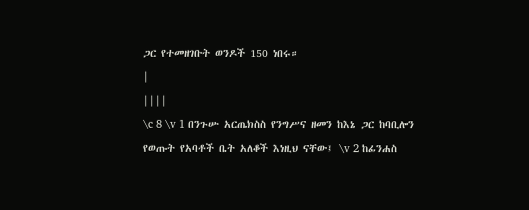ጋር የተመዘገቡት ወንዶች 150 ነበሩ።
|
||||
\c 8 \v 1 በንጉሡ አርጤክስስ የንግሥና ዘመን ከእኔ ጋር ከባቢሎን የወጡት የአባቶች ቤት አለቆች እነዚህ ናቸው፤ \v 2 ከፊንሐስ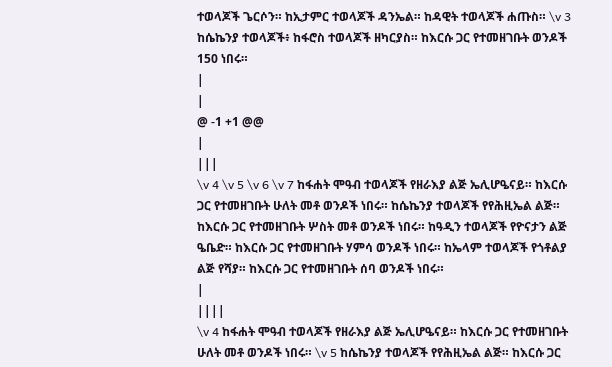ተወላጆች ጌርሶን። ከኢታምር ተወላጆች ዳንኤል። ከዳዊት ተወላጆች ሐጡስ። \v 3 ከሴኬንያ ተወላጆች፥ ከፋሮስ ተወላጆች ዘካርያስ። ከእርሱ ጋር የተመዘገቡት ወንዶች 150 ነበሩ።
|
|
@ -1 +1 @@
|
|||
\v 4 \v 5 \v 6 \v 7 ከፋሐት ሞዓብ ተወላጆች የዘራእያ ልጅ ኤሊሆዔናይ። ከእርሱ ጋር የተመዘገቡት ሁለት መቶ ወንዶች ነበሩ። ከሴኬንያ ተወላጆች የየሕዚኤል ልጅ። ከእርሱ ጋር የተመዘገቡት ሦስት መቶ ወንዶች ነበሩ። ከዓዲን ተወላጆች የዮናታን ልጅ ዔቤድ። ከእርሱ ጋር የተመዘገቡት ሃምሳ ወንዶች ነበሩ። ከኤላም ተወላጆች የጎቶልያ ልጅ የሻያ። ከእርሱ ጋር የተመዘገቡት ሰባ ወንዶች ነበሩ።
|
||||
\v 4 ከፋሐት ሞዓብ ተወላጆች የዘራእያ ልጅ ኤሊሆዔናይ። ከእርሱ ጋር የተመዘገቡት ሁለት መቶ ወንዶች ነበሩ። \v 5 ከሴኬንያ ተወላጆች የየሕዚኤል ልጅ። ከእርሱ ጋር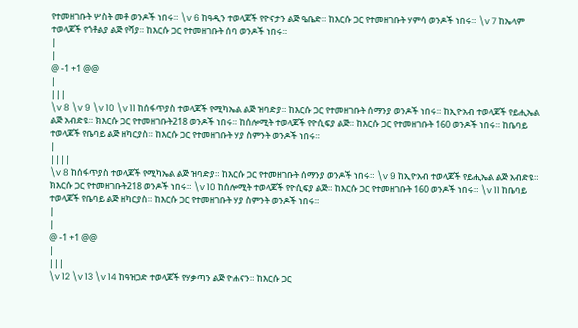የተመዘገቡት ሦስት መቶ ወንዶች ነበሩ። \v 6 ከዓዲን ተወላጆች የዮናታን ልጅ ዔቤድ። ከእርሱ ጋር የተመዘገቡት ሃምሳ ወንዶች ነበሩ። \v 7 ከኤላም ተወላጆች የጎቶልያ ልጅ የሻያ። ከእርሱ ጋር የተመዘገቡት ሰባ ወንዶች ነበሩ።
|
|
@ -1 +1 @@
|
|||
\v 8 \v 9 \v 10 \v 11 ከሰፋጥያስ ተወላጆች የሚካኤል ልጅ ዝባድያ። ከእርሱ ጋር የተመዘገቡት ሰማንያ ወንዶች ነበሩ። ከኢዮአብ ተወላጆች የይሒኤል ልጅ አብድዩ። ክእርሱ ጋር የተመዘገቡት218 ወንዶች ነበሩ። ከሰሎሚት ተወላጆች የዮሲፍያ ልጅ። ከእርሱ ጋር የተመዘገቡት 160 ወንዶች ነበሩ። ከቤባይ ተወላጆች የቤባይ ልጅ ዘካርያስ። ከእርሱ ጋር የተመዘገቡት ሃያ ስምንት ወንዶች ነበሩ።
|
||||
\v 8 ከሰፋጥያስ ተወላጆች የሚካኤል ልጅ ዝባድያ። ከእርሱ ጋር የተመዘገቡት ሰማንያ ወንዶች ነበሩ። \v 9 ከኢዮአብ ተወላጆች የይሒኤል ልጅ አብድዩ። ክእርሱ ጋር የተመዘገቡት218 ወንዶች ነበሩ። \v 10 ከሰሎሚት ተወላጆች የዮሲፍያ ልጅ። ከእርሱ ጋር የተመዘገቡት 160 ወንዶች ነበሩ። \v 11 ከቤባይ ተወላጆች የቤባይ ልጅ ዘካርያስ። ከእርሱ ጋር የተመዘገቡት ሃያ ስምንት ወንዶች ነበሩ።
|
|
@ -1 +1 @@
|
|||
\v 12 \v 13 \v 14 ከዓዝጋድ ተወላጆች የሃቃጣን ልጅ ዮሐናን። ከእርሱ ጋር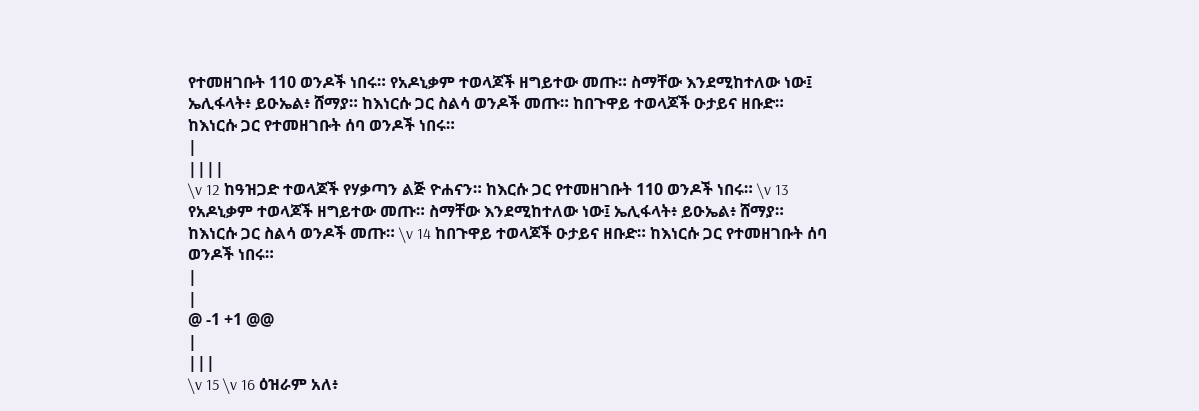የተመዘገቡት 110 ወንዶች ነበሩ። የአዶኒቃም ተወላጆች ዘግይተው መጡ። ስማቸው እንደሚከተለው ነው፤ ኤሊፋላት፥ ይዑኤል፥ ሸማያ። ከእነርሱ ጋር ስልሳ ወንዶች መጡ። ከበጉዋይ ተወላጆች ዑታይና ዘቡድ። ከእነርሱ ጋር የተመዘገቡት ሰባ ወንዶች ነበሩ።
|
||||
\v 12 ከዓዝጋድ ተወላጆች የሃቃጣን ልጅ ዮሐናን። ከእርሱ ጋር የተመዘገቡት 110 ወንዶች ነበሩ። \v 13 የአዶኒቃም ተወላጆች ዘግይተው መጡ። ስማቸው እንደሚከተለው ነው፤ ኤሊፋላት፥ ይዑኤል፥ ሸማያ። ከእነርሱ ጋር ስልሳ ወንዶች መጡ። \v 14 ከበጉዋይ ተወላጆች ዑታይና ዘቡድ። ከእነርሱ ጋር የተመዘገቡት ሰባ ወንዶች ነበሩ።
|
|
@ -1 +1 @@
|
|||
\v 15 \v 16 ዕዝራም አለ፥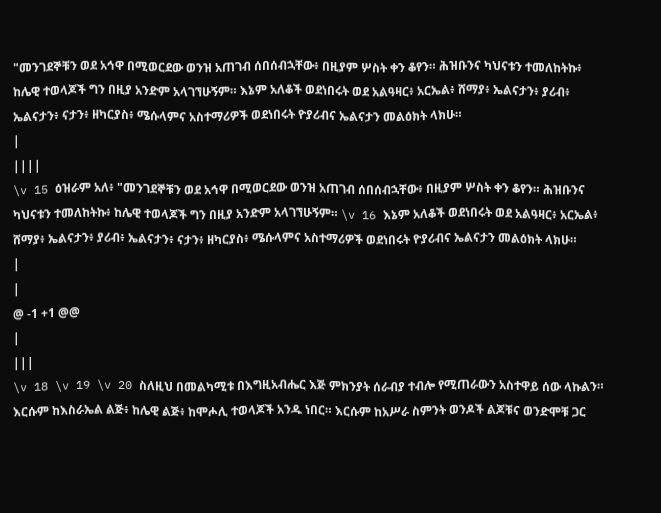"መንገደኞቹን ወደ አኅዋ በሚወርደው ወንዝ አጠገብ ሰበሰብኋቸው፥ በዚያም ሦስት ቀን ቆየን። ሕዝቡንና ካህናቱን ተመለከትኩ፥ ከሌዊ ተወላጆች ግን በዚያ አንድም አላገኘሁኝም። እኔም አለቆች ወደነበሩት ወደ አልዓዛር፥ አርኤል፥ ሸማያ፥ ኤልናታን፥ ያሪብ፥ ኤልናታን፥ ናታን፥ ዘካርያስ፥ ሜሱላምና አስተማሪዎች ወደነበሩት ዮያሪብና ኤልናታን መልዕክት ላክሁ።
|
||||
\v 15 ዕዝራም አለ፥ "መንገደኞቹን ወደ አኅዋ በሚወርደው ወንዝ አጠገብ ሰበሰብኋቸው፥ በዚያም ሦስት ቀን ቆየን። ሕዝቡንና ካህናቱን ተመለከትኩ፥ ከሌዊ ተወላጆች ግን በዚያ አንድም አላገኘሁኝም። \v 16 እኔም አለቆች ወደነበሩት ወደ አልዓዛር፥ አርኤል፥ ሸማያ፥ ኤልናታን፥ ያሪብ፥ ኤልናታን፥ ናታን፥ ዘካርያስ፥ ሜሱላምና አስተማሪዎች ወደነበሩት ዮያሪብና ኤልናታን መልዕክት ላክሁ።
|
|
@ -1 +1 @@
|
|||
\v 18 \v 19 \v 20 ስለዚህ በመልካሚቱ በእግዚአብሔር እጅ ምክንያት ሰራብያ ተብሎ የሚጠራውን አስተዋይ ሰው ላኩልን። እርሱም ከእስራኤል ልጅ፥ ከሌዊ ልጅ፥ ከሞሖሊ ተወላጆች አንዱ ነበር። እርሱም ከአሥራ ስምንት ወንዶች ልጆቹና ወንድሞቹ ጋር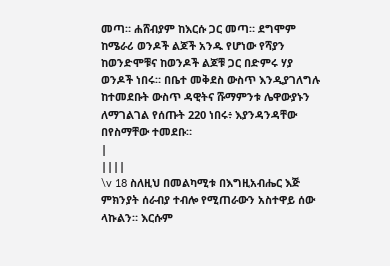መጣ። ሐሸብያም ከእርሱ ጋር መጣ። ደግሞም ከሜራሪ ወንዶች ልጆች አንዱ የሆነው የሻያን ከወንድሞቹና ከወንዶች ልጆቹ ጋር በድምሩ ሃያ ወንዶች ነበሩ። በቤተ መቅደስ ውስጥ እንዲያገለግሉ ከተመደቡት ውስጥ ዳዊትና ሹማምንቱ ሌዋውያኑን ለማገልገል የሰጡት 220 ነበሩ፥ እያንዳንዳቸው በየስማቸው ተመደቡ።
|
||||
\v 18 ስለዚህ በመልካሚቱ በእግዚአብሔር እጅ ምክንያት ሰራብያ ተብሎ የሚጠራውን አስተዋይ ሰው ላኩልን። እርሱም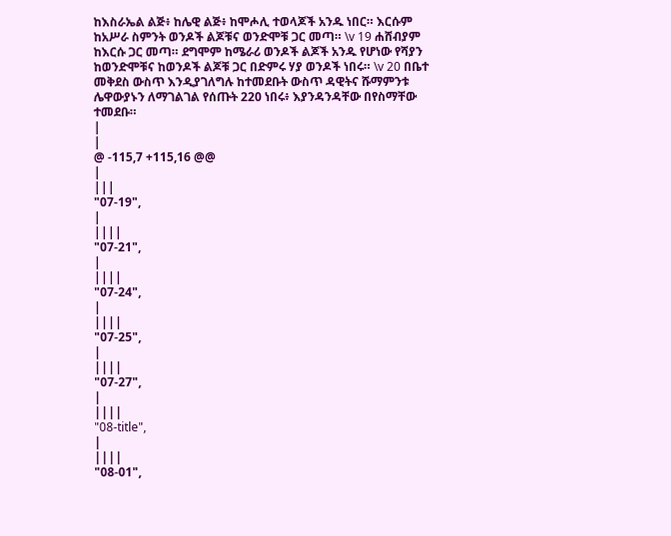ከእስራኤል ልጅ፥ ከሌዊ ልጅ፥ ከሞሖሊ ተወላጆች አንዱ ነበር። እርሱም ከአሥራ ስምንት ወንዶች ልጆቹና ወንድሞቹ ጋር መጣ። \v 19 ሐሸብያም ከእርሱ ጋር መጣ። ደግሞም ከሜራሪ ወንዶች ልጆች አንዱ የሆነው የሻያን ከወንድሞቹና ከወንዶች ልጆቹ ጋር በድምሩ ሃያ ወንዶች ነበሩ። \v 20 በቤተ መቅደስ ውስጥ እንዲያገለግሉ ከተመደቡት ውስጥ ዳዊትና ሹማምንቱ ሌዋውያኑን ለማገልገል የሰጡት 220 ነበሩ፥ እያንዳንዳቸው በየስማቸው ተመደቡ።
|
|
@ -115,7 +115,16 @@
|
|||
"07-19",
|
||||
"07-21",
|
||||
"07-24",
|
||||
"07-25",
|
||||
"07-27",
|
||||
"08-title",
|
||||
"08-01",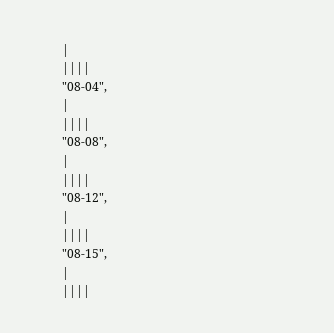|
||||
"08-04",
|
||||
"08-08",
|
||||
"08-12",
|
||||
"08-15",
|
||||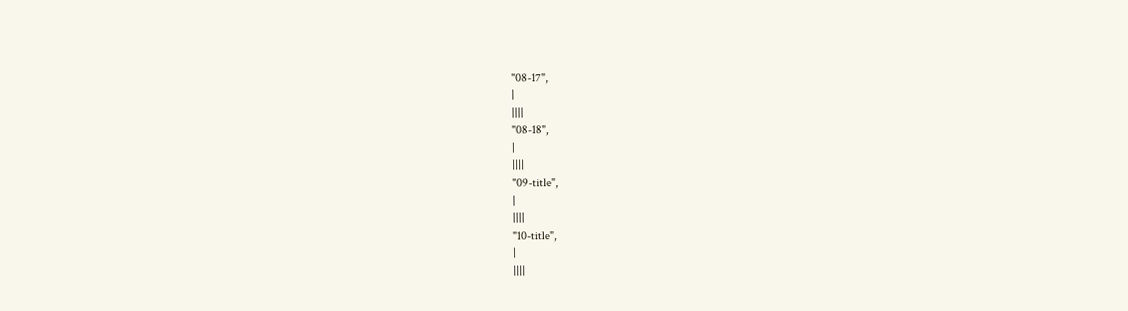"08-17",
|
||||
"08-18",
|
||||
"09-title",
|
||||
"10-title",
|
||||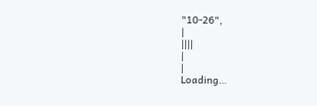"10-26",
|
||||
|
|
Loading…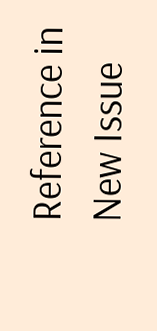Reference in New Issue